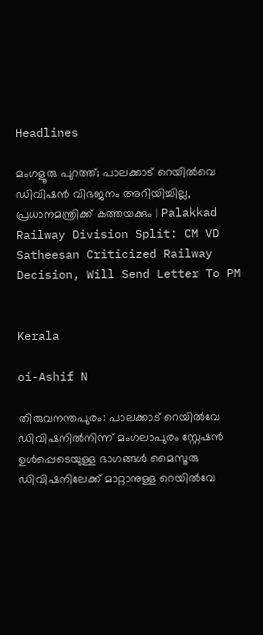Headlines

മംഗളൂരു പുറത്ത്; പാലക്കാട് റെയില്‍വെ ഡിവിഷന്‍ വിഭജനം അറിയിച്ചില്ല, പ്രധാനമന്ത്രിക്ക് കത്തയക്കും | Palakkad Railway Division Split: CM VD Satheesan Criticized Railway Decision, Will Send Letter To PM


Kerala

oi-Ashif N

തിരുവനന്തപുരം: പാലക്കാട് റെയില്‍വേ ഡിവിഷനില്‍നിന്ന് മംഗലാപുരം സ്റ്റേഷന്‍ ഉള്‍പ്പെടെയുള്ള ഭാഗങ്ങള്‍ മൈസൂരു ഡിവിഷനിലേക്ക് മാറ്റാനുള്ള റെയില്‍വേ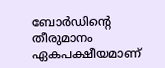ബോര്‍ഡിന്റെ തീരുമാനം ഏകപക്ഷീയമാണ്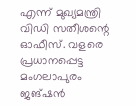എന്ന് മുഖ്യമന്ത്രി വിഡി സതീശന്റെ ഓഫീസ്. വളരെ പ്രധാനപ്പെട്ട മംഗലാപുരം ജങ്ഷന്‍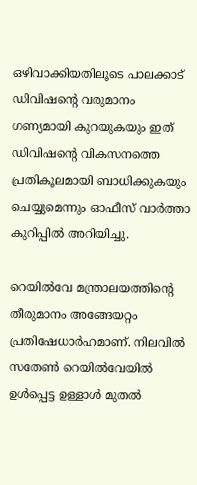ഒഴിവാക്കിയതിലൂടെ പാലക്കാട് ഡിവിഷന്റെ വരുമാനം ഗണ്യമായി കുറയുകയും ഇത് ഡിവിഷന്റെ വികസനത്തെ പ്രതികൂലമായി ബാധിക്കുകയും ചെയ്യുമെന്നും ഓഫീസ് വാര്‍ത്താ കുറിപ്പില്‍ അറിയിച്ചു.

റെയില്‍വേ മന്ത്രാലയത്തിന്റെ തീരുമാനം അങ്ങേയറ്റം പ്രതിഷേധാര്‍ഹമാണ്. നിലവില്‍ സതേണ്‍ റെയില്‍വേയില്‍ ഉള്‍പ്പെട്ട ഉള്ളാള്‍ മുതല്‍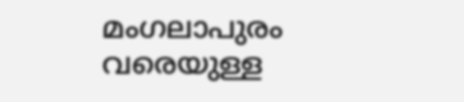മംഗലാപുരം വരെയുള്ള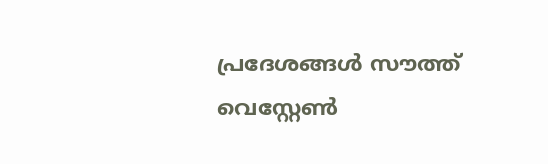പ്രദേശങ്ങള്‍ സൗത്ത് വെസ്റ്റേണ്‍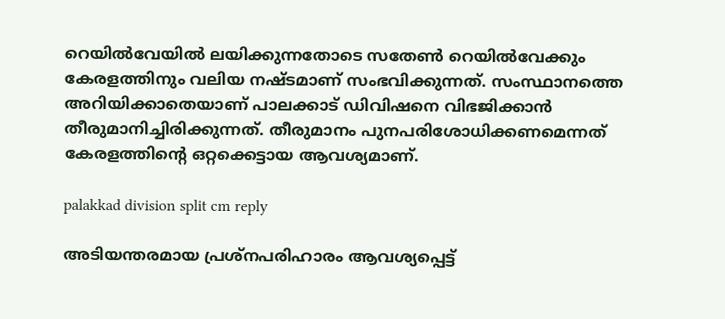റെയില്‍വേയില്‍ ലയിക്കുന്നതോടെ സതേണ്‍ റെയില്‍വേക്കും കേരളത്തിനും വലിയ നഷ്ടമാണ് സംഭവിക്കുന്നത്. സംസ്ഥാനത്തെ അറിയിക്കാതെയാണ് പാലക്കാട് ഡിവിഷനെ വിഭജിക്കാന്‍ തീരുമാനിച്ചിരിക്കുന്നത്. തീരുമാനം പുനപരിശോധിക്കണമെന്നത് കേരളത്തിന്റെ ഒറ്റക്കെട്ടായ ആവശ്യമാണ്.

palakkad division split cm reply

അടിയന്തരമായ പ്രശ്‌നപരിഹാരം ആവശ്യപ്പെട്ട്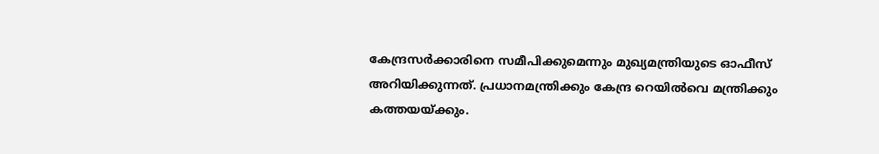കേന്ദ്രസര്‍ക്കാരിനെ സമീപിക്കുമെന്നും മുഖ്യമന്ത്രിയുടെ ഓഫീസ് അറിയിക്കുന്നത്. പ്രധാനമന്ത്രിക്കും കേന്ദ്ര റെയില്‍വെ മന്ത്രിക്കും കത്തയയ്ക്കും.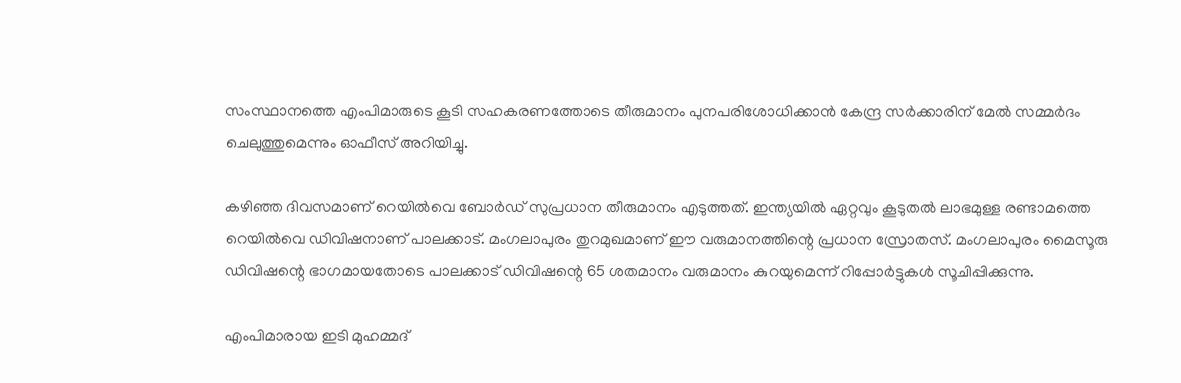സംസ്ഥാനത്തെ എംപിമാരുടെ കൂടി സഹകരണത്തോടെ തീരുമാനം പുനപരിശോധിക്കാന്‍ കേന്ദ്ര സര്‍ക്കാരിന് മേല്‍ സമ്മര്‍ദം ചെലുത്തുമെന്നും ഓഫീസ് അറിയിച്ചു.

കഴിഞ്ഞ ദിവസമാണ് റെയില്‍വെ ബോര്‍ഡ് സുപ്രധാന തീരുമാനം എടുത്തത്. ഇന്ത്യയില്‍ ഏറ്റവും കൂടുതല്‍ ലാഭമുള്ള രണ്ടാമത്തെ റെയില്‍വെ ഡിവിഷനാണ് പാലക്കാട്. മംഗലാപുരം തുറമുഖമാണ് ഈ വരുമാനത്തിന്റെ പ്രധാന സ്രോതസ്. മംഗലാപുരം മൈസൂരു ഡിവിഷന്റെ ഭാഗമായതോടെ പാലക്കാട് ഡിവിഷന്റെ 65 ശതമാനം വരുമാനം കുറയുമെന്ന് റിപ്പോര്‍ട്ടുകള്‍ സൂചിപ്പിക്കുന്നു.

എംപിമാരായ ഇടി മുഹമ്മദ്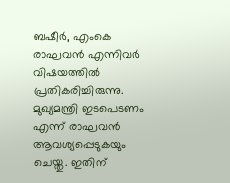ബഷീര്‍, എംകെ രാഘവന്‍ എന്നിവര്‍ വിഷയത്തില്‍ പ്രതികരിച്ചിരുന്നു. മുഖ്യമന്ത്രി ഇടപെടണം എന്ന് രാഘവന്‍ ആവശ്യപ്പെടുകയും ചെയ്തു. ഇതിന്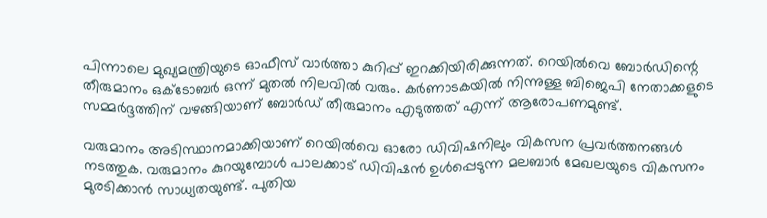പിന്നാലെ മുഖ്യമന്ത്രിയുടെ ഓഫീസ് വാര്‍ത്താ കുറിപ്പ് ഇറക്കിയിരിക്കുന്നത്. റെയില്‍വെ ബോര്‍ഡിന്റെ തീരുമാനം ഒക്ടോബര്‍ ഒന്ന് മുതല്‍ നിലവില്‍ വരും. കര്‍ണാടകയില്‍ നിന്നുള്ള ബിജെപി നേതാക്കളുടെ സമ്മര്‍ദ്ദത്തിന് വഴങ്ങിയാണ് ബോര്‍ഡ് തീരുമാനം എടുത്തത് എന്ന് ആരോപണമുണ്ട്.

വരുമാനം അടിസ്ഥാനമാക്കിയാണ് റെയില്‍വെ ഓരോ ഡിവിഷനിലും വികസന പ്രവര്‍ത്തനങ്ങള്‍ നടത്തുക. വരുമാനം കുറയുമ്പോള്‍ പാലക്കാട് ഡിവിഷന്‍ ഉള്‍പ്പെടുന്ന മലബാര്‍ മേഖലയുടെ വികസനം മുരടിക്കാന്‍ സാധ്യതയുണ്ട്. പുതിയ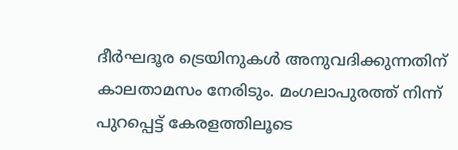ദീര്‍ഘദൂര ട്രെയിനുകള്‍ അനുവദിക്കുന്നതിന് കാലതാമസം നേരിടും. മംഗലാപുരത്ത് നിന്ന് പുറപ്പെട്ട് കേരളത്തിലൂടെ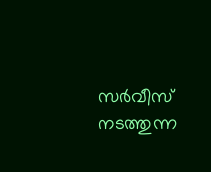സര്‍വീസ് നടത്തുന്ന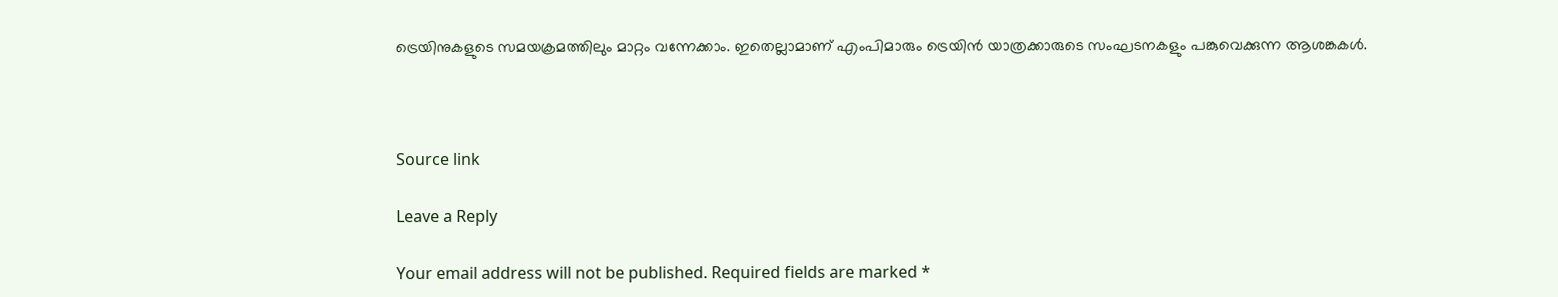ട്രെയിനുകളുടെ സമയക്രമത്തിലും മാറ്റം വന്നേക്കാം. ഇതെല്ലാമാണ് എംപിമാരും ട്രെയിന്‍ യാത്രക്കാരുടെ സംഘടനകളും പങ്കുവെക്കുന്ന ആശങ്കകള്‍.



Source link

Leave a Reply

Your email address will not be published. Required fields are marked *